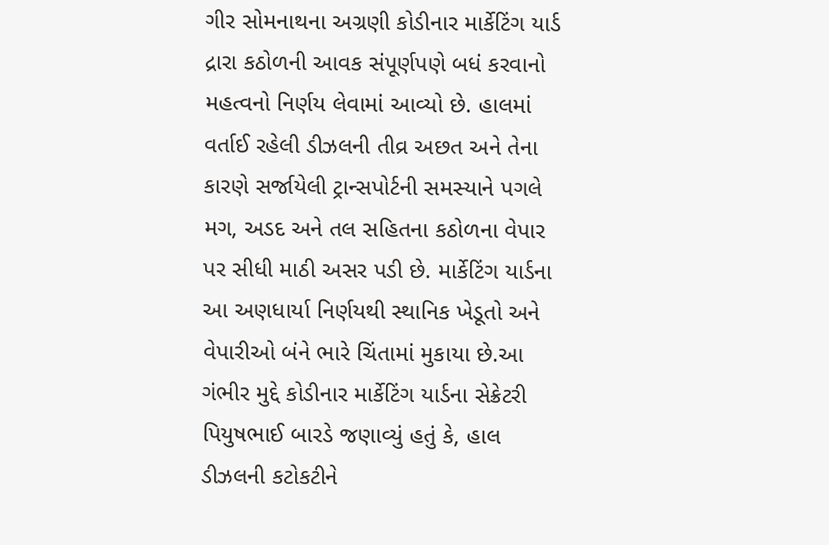ગીર સોમનાથના અગ્રણી કોડીનાર માર્કેટિંગ યાર્ડ દ્રારા કઠોળની આવક સંપૂર્ણપણે બધં કરવાનો મહત્વનો નિર્ણય લેવામાં આવ્યો છે. હાલમાં વર્તાઈ રહેલી ડીઝલની તીવ્ર અછત અને તેના કારણે સર્જાયેલી ટ્રાન્સપોર્ટની સમસ્યાને પગલે મગ, અડદ અને તલ સહિતના કઠોળના વેપાર પર સીધી માઠી અસર પડી છે. માર્કેટિંગ યાર્ડના આ અણધાર્યા નિર્ણયથી સ્થાનિક ખેડૂતો અને વેપારીઓ બંને ભારે ચિંતામાં મુકાયા છે.આ ગંભીર મુદ્દે કોડીનાર માર્કેટિંગ યાર્ડના સેક્રેટરી પિયુષભાઈ બારડે જણાવ્યું હતું કે, હાલ ડીઝલની કટોકટીને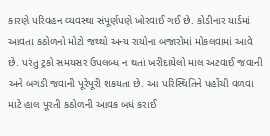કારણે પરિવહન વ્યવસ્થા સંપૂર્ણપણે ખોરવાઈ ગઈ છે. કોડીનાર યાર્ડમાં આવતા કઠોળનો મોટો જથ્થો અન્ય રાયોના બજારોમાં મોકલવામાં આવે છે. પરંતુ ટ્રકો સમયસર ઉપલબ્ધ ન થતાં ખરીદાયેલો માલ અટવાઈ જવાની અને બગડી જવાની પૂરેપૂરી શકયતા છે. આ પરિસ્થિતિને પહોંચી વળવા માટે હાલ પૂરતી કઠોળની આવક બધં કરાઈ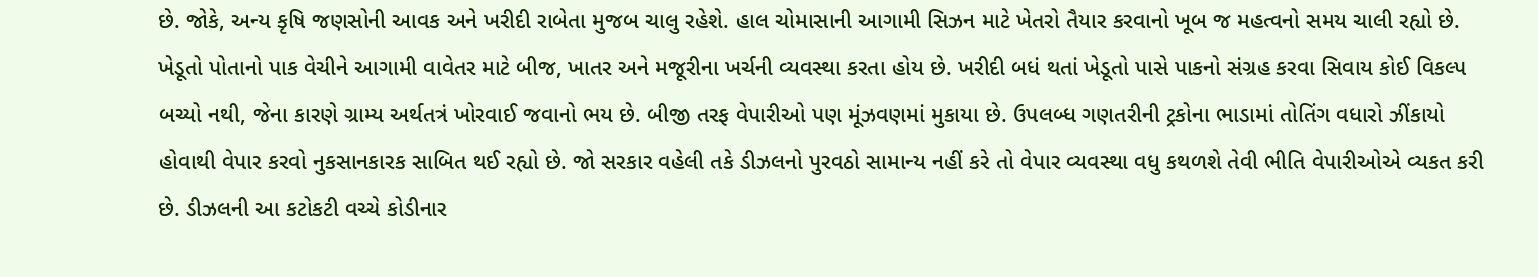છે. જોકે, અન્ય કૃષિ જણસોની આવક અને ખરીદી રાબેતા મુજબ ચાલુ રહેશે. હાલ ચોમાસાની આગામી સિઝન માટે ખેતરો તૈયાર કરવાનો ખૂબ જ મહત્વનો સમય ચાલી રહ્યો છે. ખેડૂતો પોતાનો પાક વેચીને આગામી વાવેતર માટે બીજ, ખાતર અને મજૂરીના ખર્ચની વ્યવસ્થા કરતા હોય છે. ખરીદી બધં થતાં ખેડૂતો પાસે પાકનો સંગ્રહ કરવા સિવાય કોઈ વિકલ્પ બચ્યો નથી, જેના કારણે ગ્રામ્ય અર્થતત્રં ખોરવાઈ જવાનો ભય છે. બીજી તરફ વેપારીઓ પણ મૂંઝવણમાં મુકાયા છે. ઉપલબ્ધ ગણતરીની ટ્રકોના ભાડામાં તોતિંગ વધારો ઝીંકાયો હોવાથી વેપાર કરવો નુકસાનકારક સાબિત થઈ રહ્યો છે. જો સરકાર વહેલી તકે ડીઝલનો પુરવઠો સામાન્ય નહીં કરે તો વેપાર વ્યવસ્થા વધુ કથળશે તેવી ભીતિ વેપારીઓએ વ્યકત કરી છે. ડીઝલની આ કટોકટી વચ્ચે કોડીનાર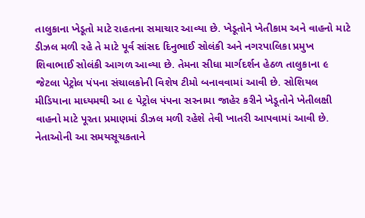તાલુકાના ખેડૂતો માટે રાહતના સમાચાર આવ્યા છે. ખેડૂતોને ખેતીકામ અને વાહનો માટે ડીઝલ મળી રહે તે માટે પૂર્વ સાંસદ દિનુભાઈ સોલંકી અને નગરપાલિકા પ્રમુખ શિવાભાઈ સોલંકી આગળ આવ્યા છે. તેમના સીધા માર્ગદર્શન હેઠળ તાલુકાના ૯ જેટલા પેટ્રોલ પંપના સંચાલકોની વિશેષ ટીમો બનાવવામાં આવી છે. સોશિયલ મીડિયાના માધ્યમથી આ ૯ પેટ્રોલ પંપના સરનામા જાહેર કરીને ખેડૂતોને ખેતીલક્ષી વાહનો માટે પૂરતા પ્રમાણમાં ડીઝલ મળી રહેશે તેવી ખાતરી આપવામાં આવી છે. નેતાઓની આ સમયસૂચકતાને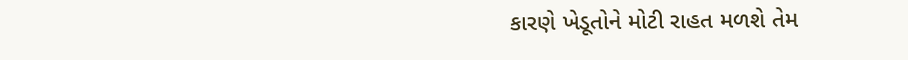કારણે ખેડૂતોને મોટી રાહત મળશે તેમ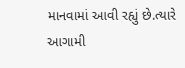માનવામાં આવી રહ્યું છે.ત્યારે આગામી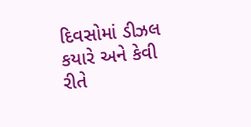દિવસોમાં ડીઝલ કયારે અને કેવી રીતે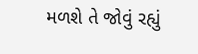મળશે તે જોવું રહ્યું